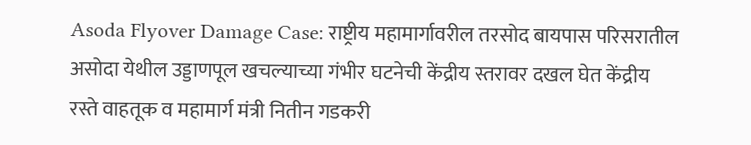Asoda Flyover Damage Case: राष्ट्रीय महामार्गावरील तरसोद बायपास परिसरातील असोदा येथील उड्डाणपूल खचल्याच्या गंभीर घटनेची केंद्रीय स्तरावर दखल घेत केंद्रीय रस्ते वाहतूक व महामार्ग मंत्री नितीन गडकरी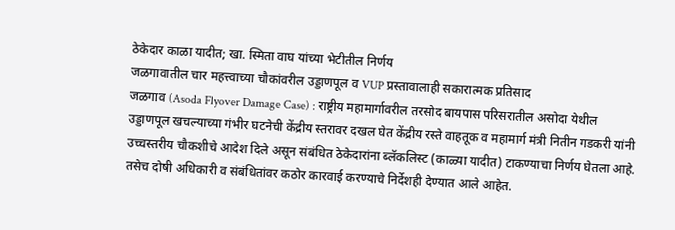ठेकेदार काळा यादीत; खा. स्मिता वाघ यांच्या भेटीतील निर्णय
जळगावातील चार महत्त्वाच्या चौकांवरील उड्डाणपूल व VUP प्रस्तावालाही सकारात्मक प्रतिसाद
जळगाव (Asoda Flyover Damage Case) : राष्ट्रीय महामार्गावरील तरसोद बायपास परिसरातील असोदा येथील उड्डाणपूल खचल्याच्या गंभीर घटनेची केंद्रीय स्तरावर दखल घेत केंद्रीय रस्ते वाहतूक व महामार्ग मंत्री नितीन गडकरी यांनी उच्चस्तरीय चौकशीचे आदेश दिले असून संबंधित ठेकेदारांना ब्लॅकलिस्ट (काळ्या यादीत) टाकण्याचा निर्णय घेतला आहे. तसेच दोषी अधिकारी व संबंधितांवर कठोर कारवाई करण्याचे निर्देशही देण्यात आले आहेत.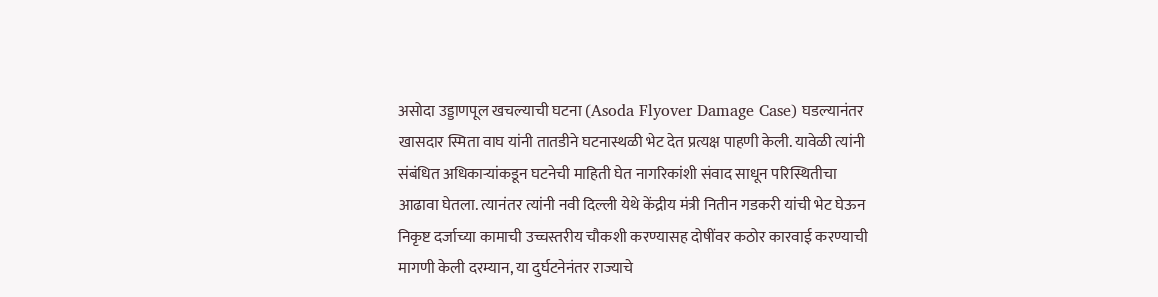असोदा उड्डाणपूल खचल्याची घटना (Asoda Flyover Damage Case) घडल्यानंतर खासदार स्मिता वाघ यांनी तातडीने घटनास्थळी भेट देत प्रत्यक्ष पाहणी केली. यावेळी त्यांनी संबंधित अधिकाऱ्यांकडून घटनेची माहिती घेत नागरिकांशी संवाद साधून परिस्थितीचा आढावा घेतला. त्यानंतर त्यांनी नवी दिल्ली येथे केंद्रीय मंत्री नितीन गडकरी यांची भेट घेऊन निकृष्ट दर्जाच्या कामाची उच्चस्तरीय चौकशी करण्यासह दोषींवर कठोर कारवाई करण्याची मागणी केली दरम्यान, या दुर्घटनेनंतर राज्याचे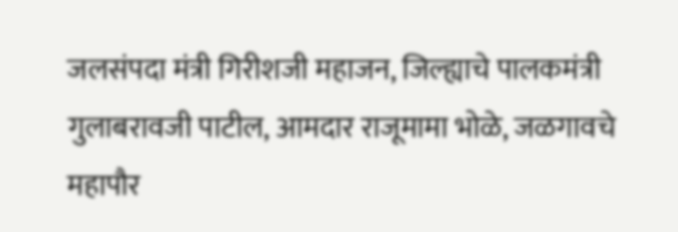जलसंपदा मंत्री गिरीशजी महाजन, जिल्ह्याचे पालकमंत्री गुलाबरावजी पाटील, आमदार राजूमामा भोळे, जळगावचे महापौर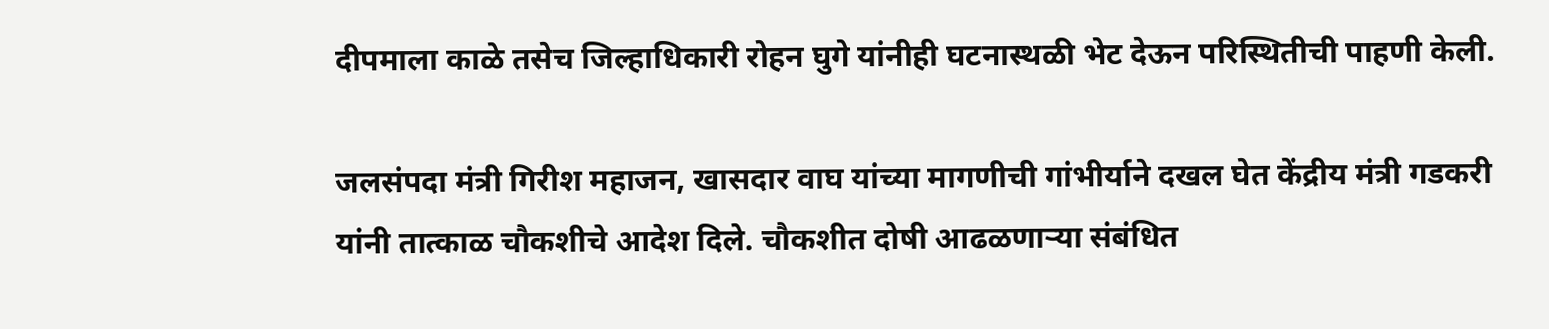दीपमाला काळे तसेच जिल्हाधिकारी रोहन घुगे यांनीही घटनास्थळी भेट देऊन परिस्थितीची पाहणी केली.

जलसंपदा मंत्री गिरीश महाजन, खासदार वाघ यांच्या मागणीची गांभीर्याने दखल घेत केंद्रीय मंत्री गडकरी यांनी तात्काळ चौकशीचे आदेश दिले. चौकशीत दोषी आढळणाऱ्या संबंधित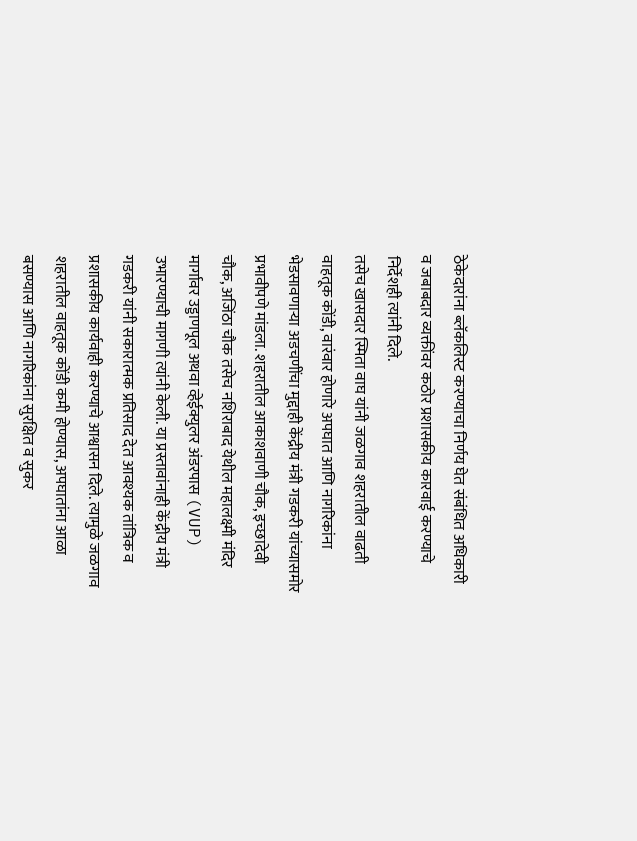ठेकेदारांना ब्लॅकलिस्ट करण्याचा निर्णय घेत संबंधित अधिकारी व जबाबदार व्यक्तींवर कठोर प्रशासकीय कारवाई करण्याचे निर्देशही त्यांनी दिले.
तसेच खासदार स्मिता वाघ यांनी जळगाव शहरातील वाढती वाहतूक कोंडी, वारंवार होणारे अपघात आणि नागरिकांना भेडसावणाऱ्या अडचणींचा मुद्दाही केंद्रीय मंत्री गडकरी यांच्यासमोर प्रभावीपणे मांडला. शहरातील आकाशवाणी चौक, इच्छादेवी चौक, अजिंठा चौक तसेच नशिराबाद येथील महालक्ष्मी मंदिर मार्गावर उड्डाणपूल अथवा व्हेईक्युलर अंडरपास (VUP) उभारण्याची मागणी त्यांनी केली. या प्रस्तावांनाही केंद्रीय मंत्री गडकरी यांनी सकारात्मक प्रतिसाद देत आवश्यक तांत्रिक व प्रशासकीय कार्यवाही करण्याचे आश्वासन दिले. त्यामुळे जळगाव शहरातील वाहतूक कोंडी कमी होण्यास, अपघातांना आळा बसण्यास आणि नागरिकांना सुरक्षित व सुकर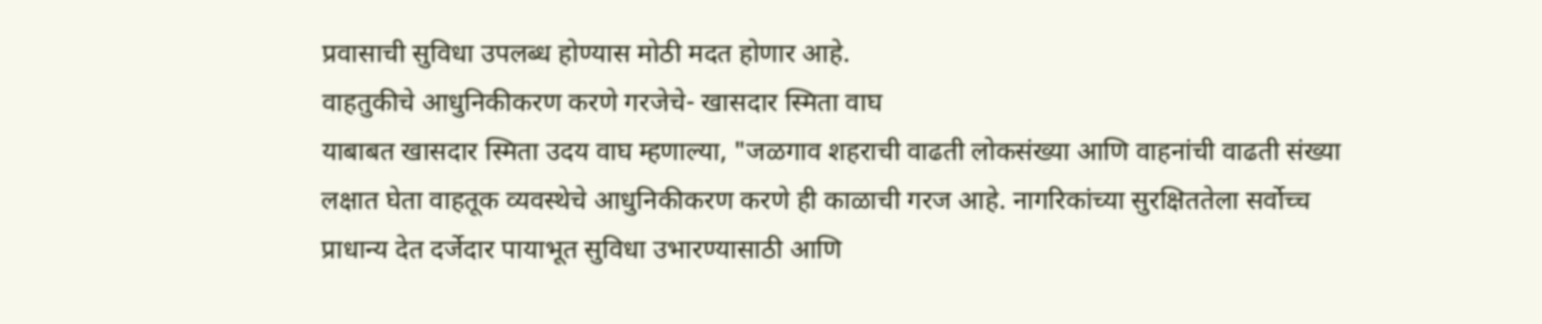प्रवासाची सुविधा उपलब्ध होण्यास मोठी मदत होणार आहे.
वाहतुकीचे आधुनिकीकरण करणे गरजेचे- खासदार स्मिता वाघ
याबाबत खासदार स्मिता उदय वाघ म्हणाल्या, "जळगाव शहराची वाढती लोकसंख्या आणि वाहनांची वाढती संख्या लक्षात घेता वाहतूक व्यवस्थेचे आधुनिकीकरण करणे ही काळाची गरज आहे. नागरिकांच्या सुरक्षिततेला सर्वोच्च प्राधान्य देत दर्जेदार पायाभूत सुविधा उभारण्यासाठी आणि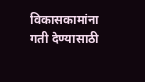विकासकामांना गती देण्यासाठी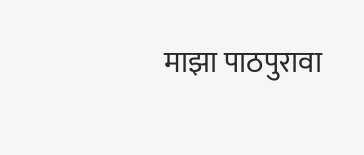माझा पाठपुरावा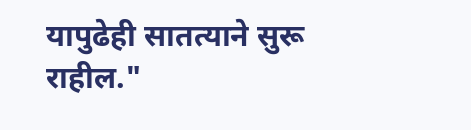यापुढेही सातत्याने सुरू राहील."